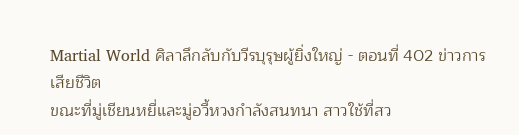Martial World ศิลาลึกลับกับวีรบุรุษผู้ยิ่งใหญ่ - ตอนที่ 402 ข่าวการเสียชีวิต
ขณะที่มู่เชียนหยี่และมู่อวี้หวงกำลังสนทนา สาวใช้ที่สว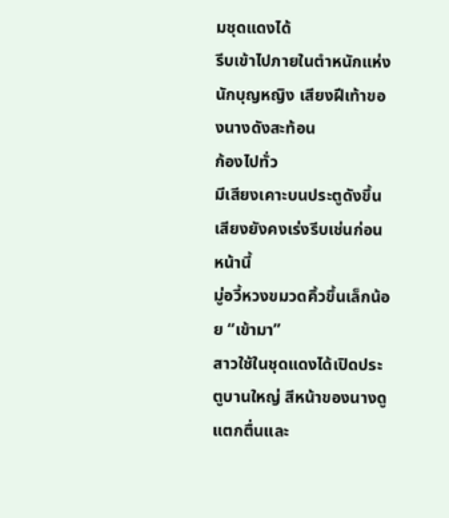มชุดแดงได้
รีบเข้าไปภายในตำหนักแห่งนักบุญหญิง เสียงฝีเท้าของนางดังสะท้อน
ก้องไปทั่ว
มีเสียงเคาะบนประตูดังขึ้น เสียงยังคงเร่งรีบเช่นก่อนหน้านี้
มู่อวี้หวงขมวดคิ้วขึ้นเล็กน้อย “เข้ามา”
สาวใช้ในชุดแดงได้เปิดประตูบานใหญ่ สีหน้าของนางดูแตกตื่นและ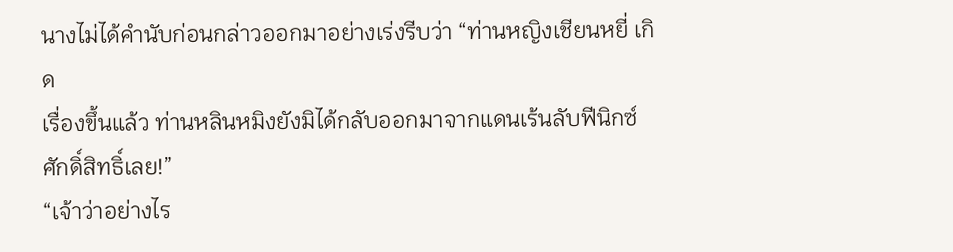นางไม่ได้คำนับก่อนกล่าวออกมาอย่างเร่งรีบว่า “ท่านหญิงเชียนหยี่ เกิด
เรื่องขึ้นแล้ว ท่านหลินหมิงยังมิได้กลับออกมาจากแดนเร้นลับฟีนิกซ์
ศักดิ์สิทธิ์เลย!”
“เจ้าว่าอย่างไร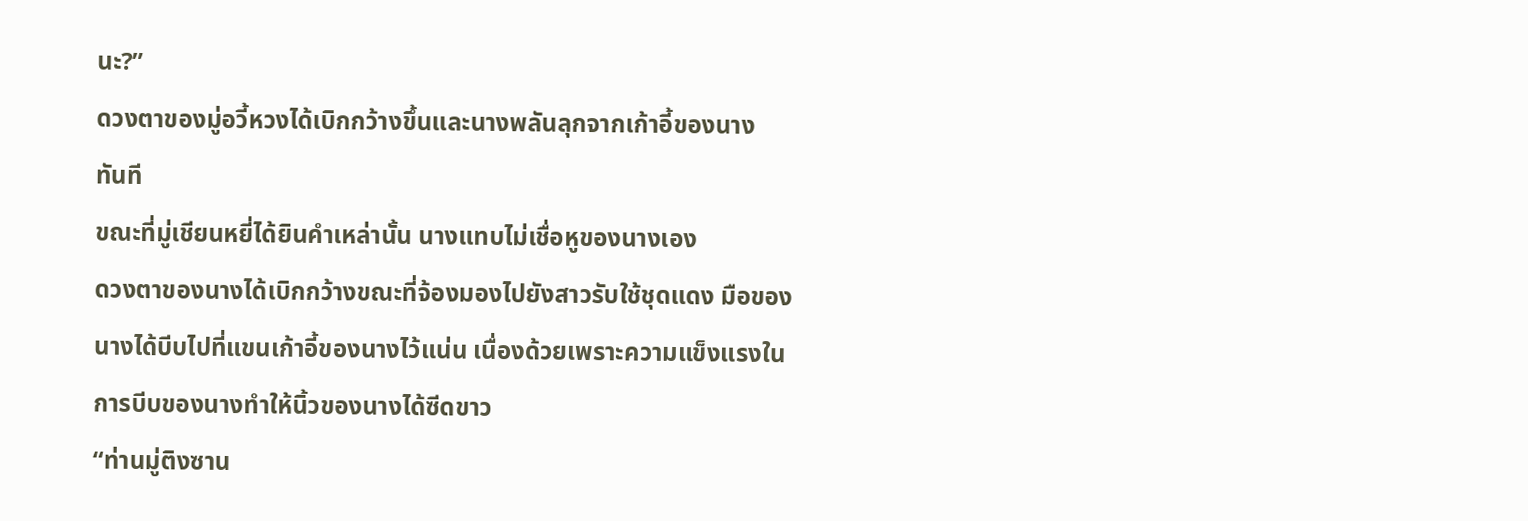นะ?”
ดวงตาของมู่อวี้หวงได้เบิกกว้างขึ้นและนางพลันลุกจากเก้าอี้ของนาง
ทันที
ขณะที่มู่เชียนหยี่ได้ยินคำเหล่านั้น นางแทบไม่เชื่อหูของนางเอง
ดวงตาของนางได้เบิกกว้างขณะที่จ้องมองไปยังสาวรับใช้ชุดแดง มือของ
นางได้บีบไปที่แขนเก้าอี้ของนางไว้แน่น เนื่องด้วยเพราะความแข็งแรงใน
การบีบของนางทำให้นิ้วของนางได้ซีดขาว
“ท่านมู่ติงซาน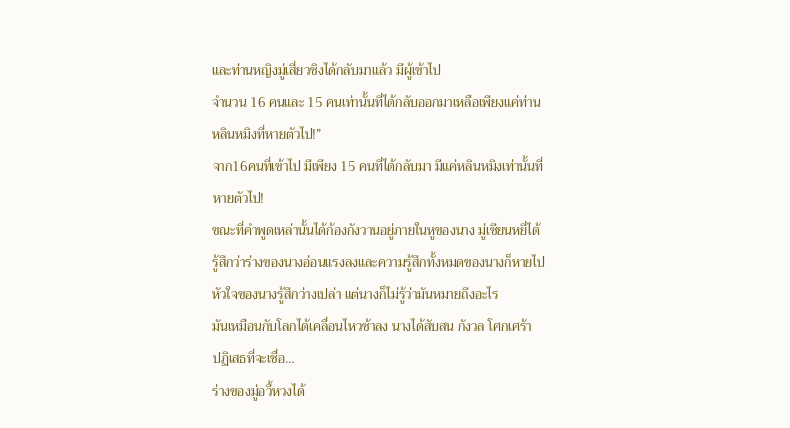และท่านหญิงมู่เสี่ยวชิงได้กลับมาแล้ว มีผู้เข้าไป
จำนวน 16 คนและ 15 คนเท่านั้นที่ได้กลับออกมาเหลือเพียงแค่ท่าน
หลินหมิงที่หายตัวไป!”
จาก16คนที่เข้าไป มีเพียง 15 คนที่ได้กลับมา มีแค่หลินหมิงเท่านั้นที่
หายตัวไป!
ขณะที่คำพูดเหล่านั้นได้ก้องกังวานอยู่ภายในหูของนาง มู่เชียนหยี่ได้
รู้สึกว่าร่างของนางอ่อนแรงลงและความรู้สึกทั้งหมดของนางก็หายไป
หัวใจของนางรู้สึกว่างเปล่า แต่นางก็ไม่รู้ว่ามันหมายถึงอะไร
มันเหมือนกับโลกได้เคลื่อนไหวช้าลง นางได้สับสน กังวล โศกเศร้า
ปฏิเสธที่จะเชื่อ…
ร่างของมู่อวี้หวงได้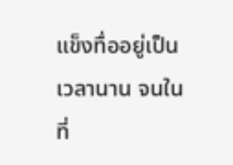แข็งทื่ออยู่เป็นเวลานาน จนในที่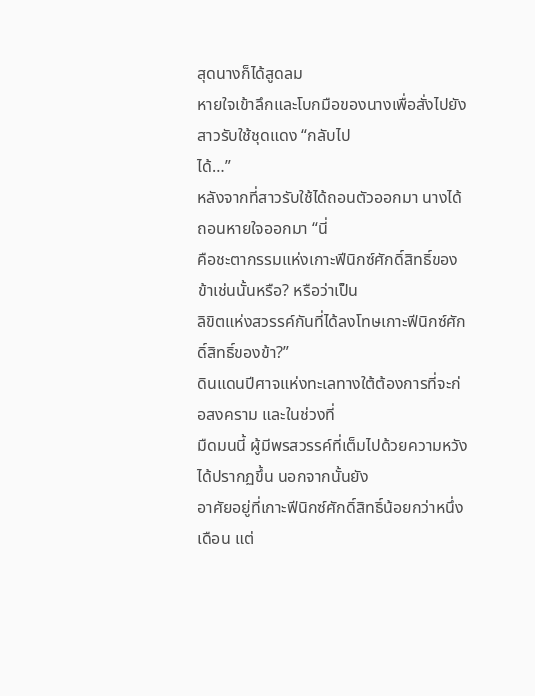สุดนางก็ได้สูดลม
หายใจเข้าลึกและโบกมือของนางเพื่อสั่งไปยังสาวรับใช้ชุดแดง “กลับไป
ได้…”
หลังจากที่สาวรับใช้ได้ถอนตัวออกมา นางได้ถอนหายใจออกมา “นี่
คือชะตากรรมแห่งเกาะฟีนิกซ์ศักดิ์สิทธิ์ของข้าเช่นนั้นหรือ? หรือว่าเป็น
ลิขิตแห่งสวรรค์กันที่ได้ลงโทษเกาะฟีนิกซ์ศักดิ์สิทธิ์ของข้า?”
ดินแดนปีศาจแห่งทะเลทางใต้ต้องการที่จะก่อสงคราม และในช่วงที่
มืดมนนี้ ผู้มีพรสวรรค์ที่เต็มไปด้วยความหวังได้ปรากฏขึ้น นอกจากนั้นยัง
อาศัยอยู่ที่เกาะฟีนิกซ์ศักดิ์สิทธิ์น้อยกว่าหนึ่งเดือน แต่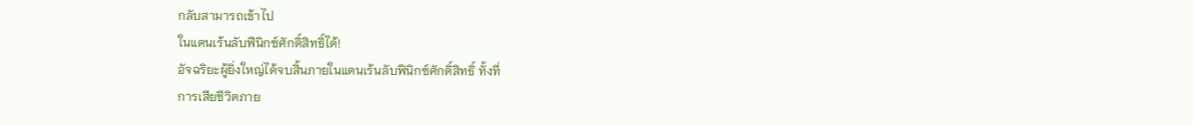กลับสามารถเข้าไป
ในแดนเร้นลับฟีนิกซ์ศักดิ์สิทธิ์ได้!
อัจฉริยะผู้ยิ่งใหญ่ได้จบสิ้นภายในแดนเร้นลับฟีนิกซ์ศักดิ์สิทธิ์ ทั้งที่
การเสียชีวิตภาย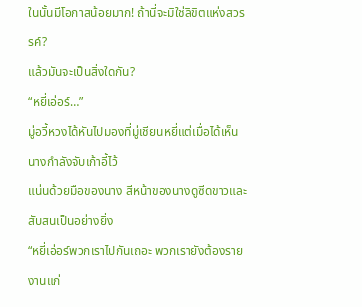ในนั้นมีโอกาสน้อยมาก! ถ้านี่จะมิใช่ลิขิตแห่งสวรรค์?
แล้วมันจะเป็นสิ่งใดกัน?
“หยี่เอ่อร์…”
มู่อวี้หวงได้หันไปมองที่มู่เชียนหยี่แต่เมื่อได้เห็นนางกำลังจับเก้าอี้ไว้
แน่นด้วยมือของนาง สีหน้าของนางดูซีดขาวและสับสนเป็นอย่างยิ่ง
“หยี่เอ่อร์พวกเราไปกันเถอะ พวกเรายังต้องรายงานแก่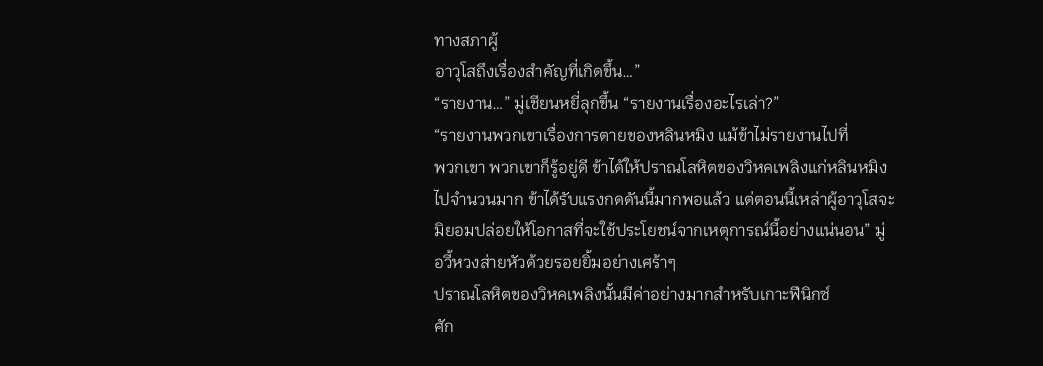ทางสภาผู้
อาวุโสถึงเรื่องสำคัญที่เกิดขึ้น…”
“รายงาน…” มู่เชียนหยี่ลุกขึ้น “รายงานเรื่องอะไรเล่า?”
“รายงานพวกเขาเรื่องการตายของหลินหมิง แม้ข้าไม่รายงานไปที่
พวกเขา พวกเขาก็รู้อยู่ดี ข้าได้ให้ปราณโลหิตของวิหคเพลิงแก่หลินหมิง
ไปจำนวนมาก ข้าได้รับแรงกดดันนี้มากพอแล้ว แต่ตอนนี้เหล่าผู้อาวุโสจะ
มิยอมปล่อยให้โอกาสที่จะใช้ประโยชน์จากเหตุการณ์นี้อย่างแน่นอน” มู่
อวี้หวงส่ายหัวด้วยรอยยิ้มอย่างเศร้าๆ
ปราณโลหิตของวิหคเพลิงนั้นมีค่าอย่างมากสำหรับเกาะฟีนิกซ์
ศัก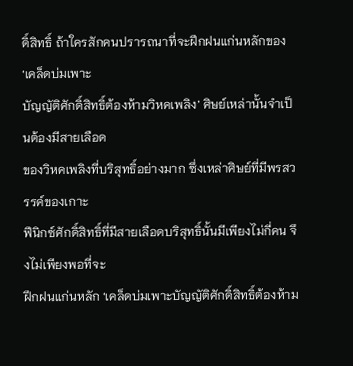ดิ์สิทธิ์ ถ้าใครสักคนปรารถนาที่จะฝึกฝนแก่นหลักของ ‘เคล็ดบ่มเพาะ
บัญญัติศักดิ์สิทธิ์ต้องห้ามวิหคเพลิง’ ศิษย์เหล่านั้นจำเป็นต้องมีสายเลือด
ของวิหคเพลิงที่บริสุทธิ์อย่างมาก ซึ่งเหล่าศิษย์ที่มีพรสวรรค์ของเกาะ
ฟีนิกซ์ศักดิ์สิทธิ์ที่มีสายเลือดบริสุทธิ์นั้นมีเพียงไม่กี่คน จึงไม่เพียงพอที่จะ
ฝึกฝนแก่นหลัก ‘เคล็ดบ่มเพาะบัญญัติศักดิ์สิทธิ์ต้องห้าม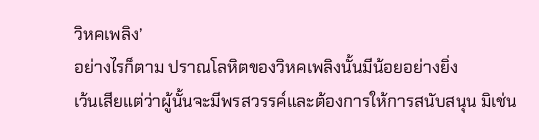วิหคเพลิง’
อย่างไรก็ตาม ปราณโลหิตของวิหคเพลิงนั้นมีน้อยอย่างยิ่ง
เว้นเสียแต่ว่าผู้นั้นจะมีพรสวรรค์และต้องการให้การสนับสนุน มิเช่น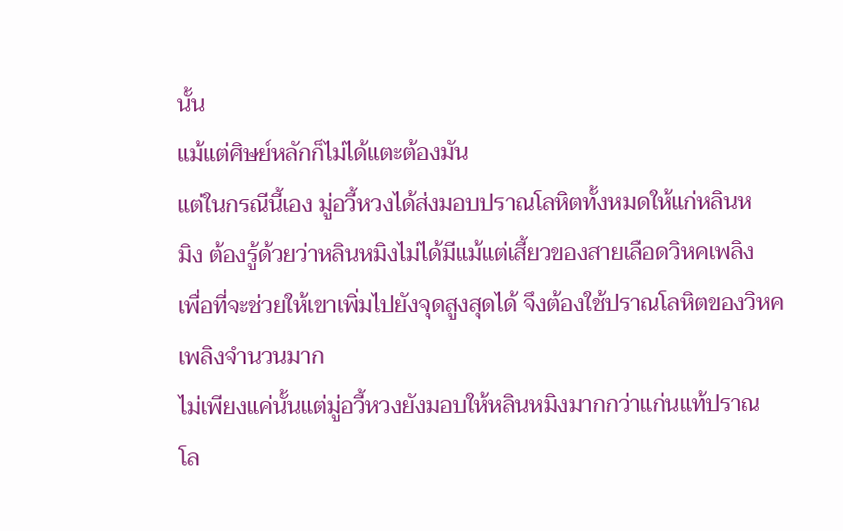นั้น
แม้แต่ศิษย์หลักก็ไม่ได้แตะต้องมัน
แต่ในกรณีนี้เอง มู่อวี้หวงได้ส่งมอบปราณโลหิตทั้งหมดให้แก่หลินห
มิง ต้องรู้ด้วยว่าหลินหมิงไม่ได้มีแม้แต่เสี้ยวของสายเลือดวิหคเพลิง
เพื่อที่จะช่วยให้เขาเพิ่มไปยังจุดสูงสุดได้ จึงต้องใช้ปราณโลหิตของวิหค
เพลิงจำนวนมาก
ไม่เพียงแค่นั้นแต่มู่อวี้หวงยังมอบให้หลินหมิงมากกว่าแก่นแท้ปราณ
โล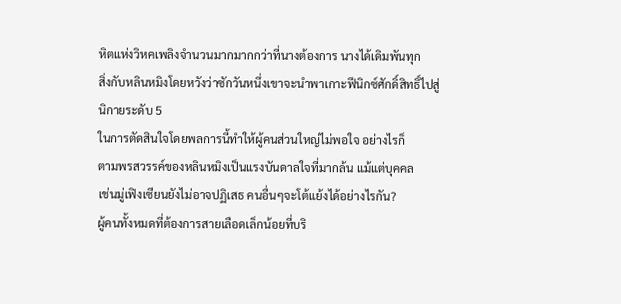หิตแห่งวิหคเพลิงจำนวนมากมากกว่าที่นางต้องการ นางได้เดิมพันทุก
สิ่งกับหลินหมิงโดยหวังว่าซักวันหนึ่งเขาจะนำพาเกาะฟีนิกซ์ศักดิ์สิทธิ์ไปสู่
นิกายระดับ 5
ในการตัดสินใจโดยพลการนี้ทำให้ผู้คนส่วนใหญ่ไม่พอใจ อย่างไรก็
ตามพรสวรรค์ของหลินหมิงเป็นแรงบันดาลใจที่มากล้น แม้แต่บุคคล
เช่นมู่เฟิงเซียนยังไม่อาจปฏิเสธ คนอื่นๆจะโต้แย้งได้อย่างไรกัน?
ผู้คนทั้งหมดที่ต้องการสายเลือดเล็กน้อยที่บริ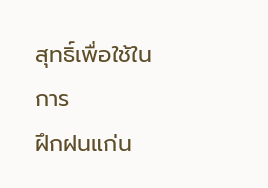สุทธิ์เพื่อใช้ในการ
ฝึกฝนแก่น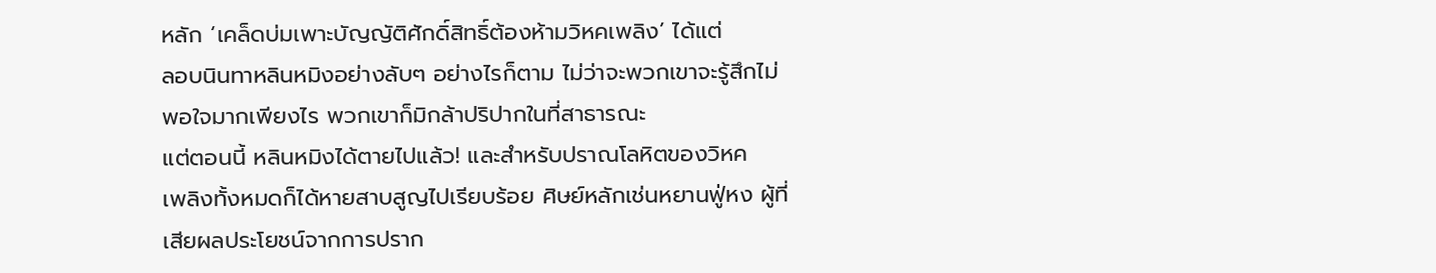หลัก ‘เคล็ดบ่มเพาะบัญญัติศักดิ์สิทธิ์ต้องห้ามวิหคเพลิง’ ได้แต่
ลอบนินทาหลินหมิงอย่างลับๆ อย่างไรก็ตาม ไม่ว่าจะพวกเขาจะรู้สึกไม่
พอใจมากเพียงไร พวกเขาก็มิกล้าปริปากในที่สาธารณะ
แต่ตอนนี้ หลินหมิงได้ตายไปแล้ว! และสำหรับปราณโลหิตของวิหค
เพลิงทั้งหมดก็ได้หายสาบสูญไปเรียบร้อย ศิษย์หลักเช่นหยานฟู่หง ผู้ที่
เสียผลประโยชน์จากการปราก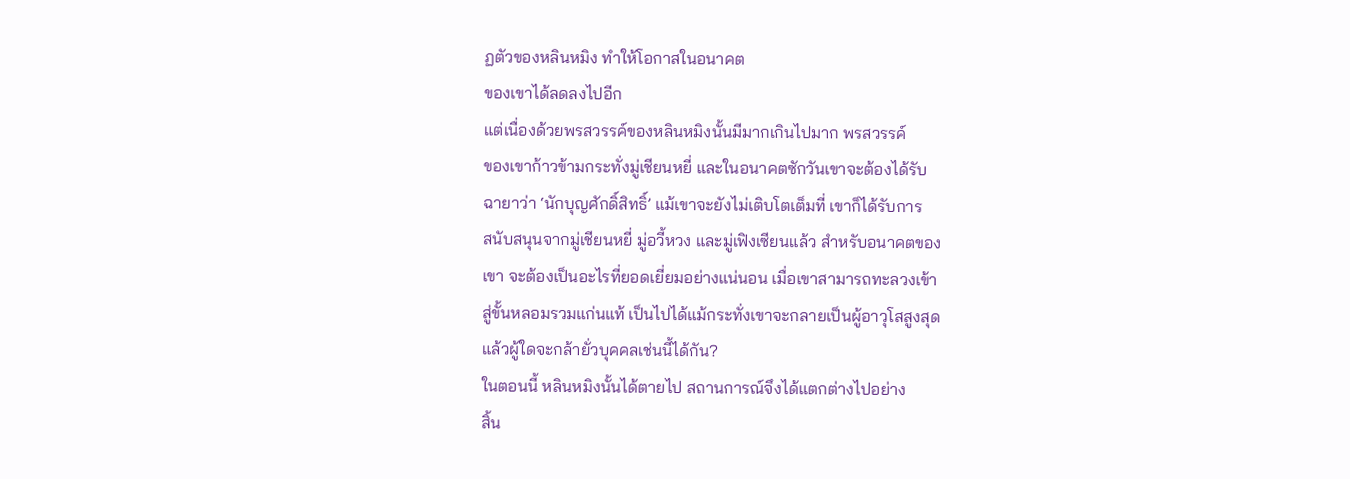ฏตัวของหลินหมิง ทำให้โอกาสในอนาคต
ของเขาได้ลดลงไปอีก
แต่เนื่องด้วยพรสวรรค์ของหลินหมิงนั้นมีมากเกินไปมาก พรสวรรค์
ของเขาก้าวข้ามกระทั่งมู่เชียนหยี่ และในอนาคตซักวันเขาจะต้องได้รับ
ฉายาว่า ‘นักบุญศักดิ์สิทธิ์’ แม้เขาจะยังไม่เติบโตเต็มที่ เขาก็ได้รับการ
สนับสนุนจากมู่เชียนหยี่ มู่อวี้หวง และมู่เฟิงเซียนแล้ว สำหรับอนาคตของ
เขา จะต้องเป็นอะไรที่ยอดเยี่ยมอย่างแน่นอน เมื่อเขาสามารถทะลวงเข้า
สู่ขั้นหลอมรวมแก่นแท้ เป็นไปได้แม้กระทั่งเขาจะกลายเป็นผู้อาวุโสสูงสุด
แล้วผู้ใดจะกล้ายั่วบุคคลเช่นนี้ได้กัน?
ในตอนนี้ หลินหมิงนั้นได้ตายไป สถานการณ์จึงได้แตกต่างไปอย่าง
สิ้น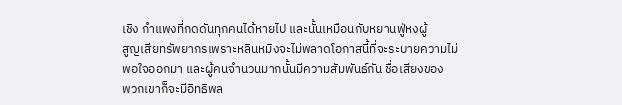เชิง กำแพงที่กดดันทุกคนได้หายไป และนั้นเหมือนกับหยานฟู่หงผู้
สูญเสียทรัพยากรเพราะหลินหมิงจะไม่พลาดโอกาสนี้ที่จะระบายความไม่
พอใจออกมา และผู้คนจำนวนมากนั้นมีความสัมพันธ์กัน ชื่อเสียงของ
พวกเขาก็จะมีอิทธิพล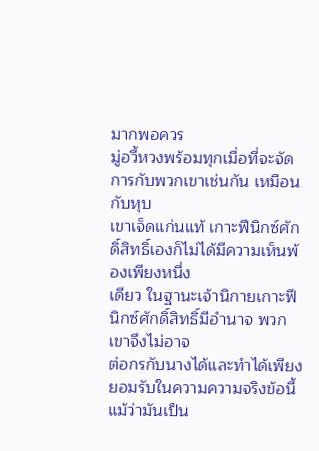มากพอควร
มู่อวี้หวงพร้อมทุกเมื่อที่จะจัดการกับพวกเขาเช่นกัน เหมือนกับหุบ
เขาเจ็ดแก่นแท้ เกาะฟีนิกซ์ศักดิ์สิทธิ์เองก็ไม่ได้มีความเห็นพ้องเพียงหนึ่ง
เดียว ในฐานะเจ้านิกายเกาะฟีนิกซ์ศักดิ์สิทธิ์มีอำนาจ พวกเขาจึงไม่อาจ
ต่อกรกับนางได้และทำได้เพียงยอมรับในความความจริงข้อนี้
แม้ว่ามันเป็น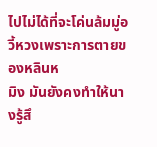ไปไม่ได้ที่จะโค่นล้มมู่อวี้หวงเพราะการตายของหลินห
มิง มันยังคงทำให้นางรู้สึ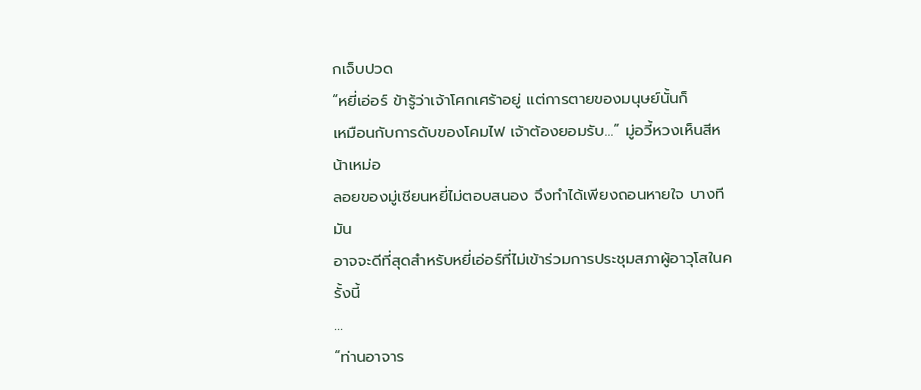กเจ็บปวด
“หยี่เอ่อร์ ข้ารู้ว่าเจ้าโศกเศร้าอยู่ แต่การตายของมนุษย์นั้นก็
เหมือนกับการดับของโคมไฟ เจ้าต้องยอมรับ…” มู่อวี้หวงเห็นสีหน้าเหม่อ
ลอยของมู่เชียนหยี่ไม่ตอบสนอง จึงทำได้เพียงถอนหายใจ บางทีมัน
อาจจะดีที่สุดสำหรับหยี่เอ่อร์ที่ไม่เข้าร่วมการประชุมสภาผู้อาวุโสในครั้งนี้
…
“ท่านอาจาร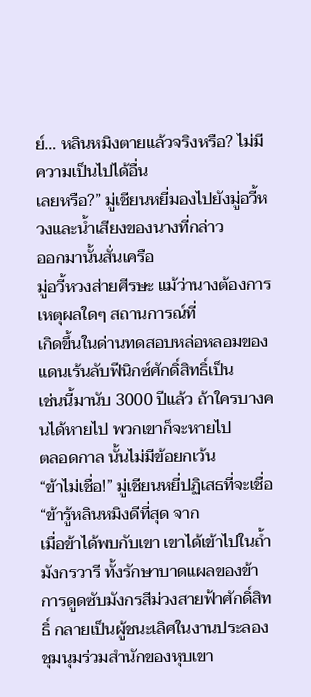ย์… หลินหมิงตายแล้วจริงหรือ? ไม่มีความเป็นไปได้อื่น
เลยหรือ?” มู่เชียนหยี่มองไปยังมู่อวี้หวงและน้ำเสียงของนางที่กล่าว
ออกมานั้นสั่นเครือ
มู่อวี้หวงส่ายศีรษะ แม้ว่านางต้องการเหตุผลใดๆ สถานการณ์ที่
เกิดขึ้นในด่านทดสอบหล่อหลอมของแดนเร้นลับฟีนิกซ์ศักดิ์สิทธิ์เป็น
เช่นนี้มานับ 3000 ปีแล้ว ถ้าใครบางคนได้หายไป พวกเขาก็จะหายไป
ตลอดกาล นั้นไม่มีข้อยกเว้น
“ข้าไม่เชื่อ!” มู่เชียนหยี่ปฏิเสธที่จะเชื่อ “ข้ารู้หลินหมิงดีที่สุด จาก
เมื่อข้าได้พบกับเขา เขาได้เข้าไปในถ้ำมังกรวารี ทั้งรักษาบาดแผลของข้า
การดูดซับมังกรสีม่วงสายฟ้าศักดิ์สิทธิ์ กลายเป็นผู้ชนะเลิศในงานประลอง
ชุมนุมร่วมสำนักของหุบเขา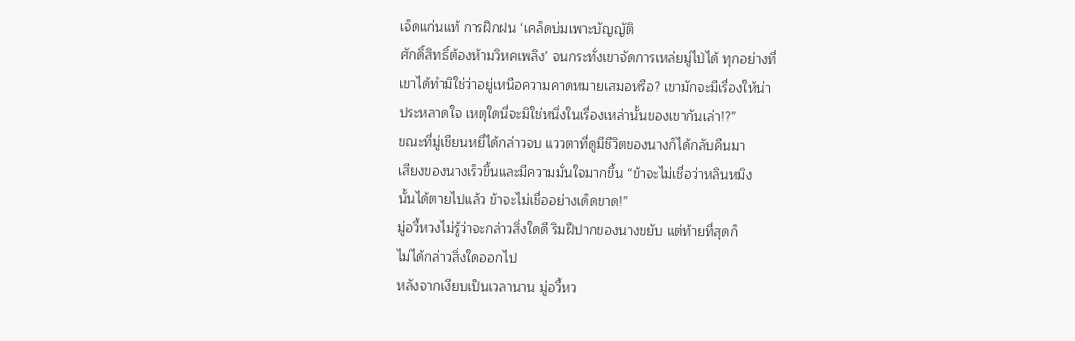เจ็ดแก่นแท้ การฝึกฝน ‘เคล็ดบ่มเพาะบัญญัติ
ศักดิ์สิทธิ์ต้องห้ามวิหคเพลิง’ จนกระทั่งเขาจัดการเหล่ยมู่ไป่ได้ ทุกอย่างที่
เขาได้ทำมิใช่ว่าอยู่เหนือความคาดหมายเสมอหรือ? เขามักจะมีเรื่องให้น่า
ประหลาดใจ เหตุใดนี่จะมิใช่หนึ่งในเรื่องเหล่านั้นของเขากันเล่า!?”
ขณะที่มู่เชียนหยี่ได้กล่าวจบ แววตาที่ดูมีชีวิตของนางก็ได้กลับคืนมา
เสียงของนางเร็วขึ้นและมีความมั่นใจมากขึ้น “ข้าจะไม่เชื่อว่าหลินหมิง
นั้นได้ตายไปแล้ว ข้าจะไม่เชื่ออย่างเด็ดขาด!”
มู่อวี้หวงไม่รู้ว่าจะกล่าวสิ่งใดดี ริมฝีปากของนางขยับ แต่ท้ายที่สุดก็
ไม่ได้กล่าวสิ่งใดออกไป
หลังจากเงียบเป็นเวลานาน มู่อวี้หว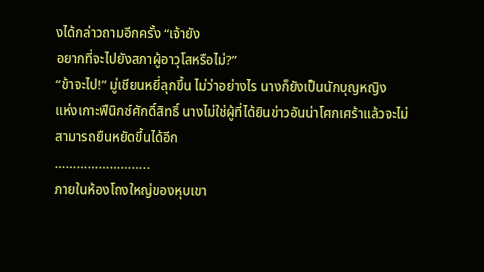งได้กล่าวถามอีกครั้ง “เจ้ายัง
อยากที่จะไปยังสภาผู้อาวุโสหรือไม่?”
“ข้าจะไป!” มู่เชียนหยี่ลุกขึ้น ไม่ว่าอย่างไร นางก็ยังเป็นนักบุญหญิง
แห่งเกาะฟีนิกซ์ศักดิ์สิทธิ์ นางไม่ใช่ผู้ที่ได้ยินข่าวอันน่าโศกเศร้าแล้วจะไม่
สามารถยืนหยัดขึ้นได้อีก
……………………..
ภายในห้องโถงใหญ่ของหุบเขา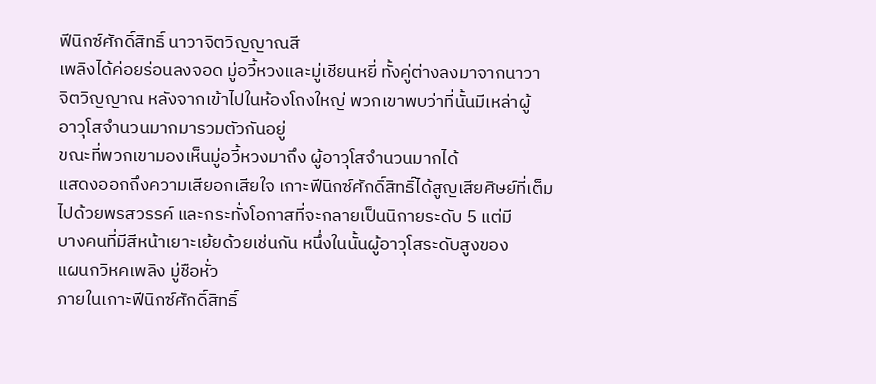ฟีนิกซ์ศักดิ์สิทธิ์ นาวาจิตวิญญาณสี
เพลิงได้ค่อยร่อนลงจอด มู่อวี้หวงและมู่เชียนหยี่ ทั้งคู่ต่างลงมาจากนาวา
จิตวิญญาณ หลังจากเข้าไปในห้องโถงใหญ่ พวกเขาพบว่าที่นั้นมีเหล่าผู้
อาวุโสจำนวนมากมารวมตัวกันอยู่
ขณะที่พวกเขามองเห็นมู่อวี้หวงมาถึง ผู้อาวุโสจำนวนมากได้
แสดงออกถึงความเสียอกเสียใจ เกาะฟีนิกซ์ศักดิ์สิทธิ์ได้สูญเสียศิษย์ที่เต็ม
ไปด้วยพรสวรรค์ และกระทั่งโอกาสที่จะกลายเป็นนิกายระดับ 5 แต่มี
บางคนที่มีสีหน้าเยาะเย้ยด้วยเช่นกัน หนึ่งในนั้นผู้อาวุโสระดับสูงของ
แผนกวิหคเพลิง มู่ชือหั่ว
ภายในเกาะฟีนิกซ์ศักดิ์สิทธิ์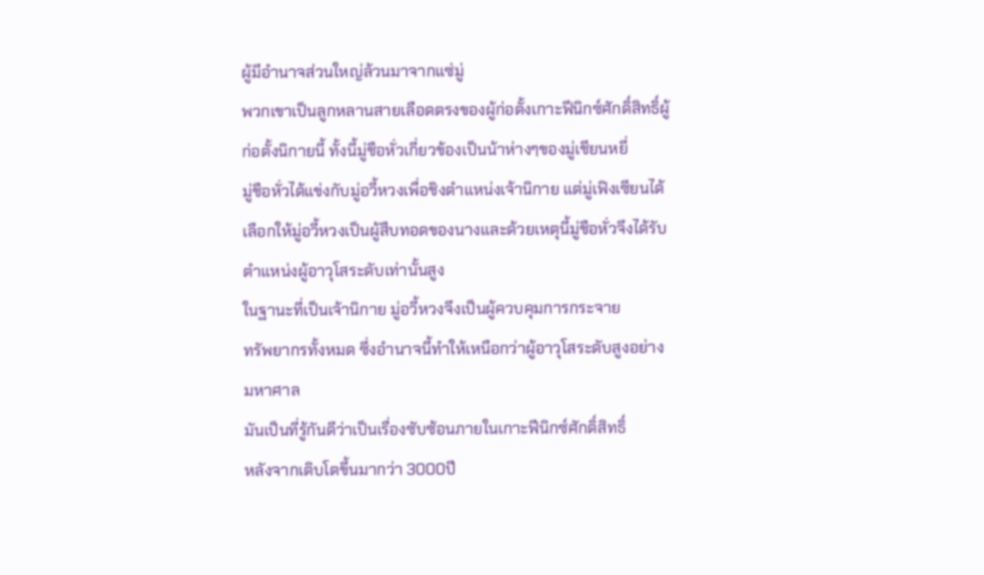ผู้มีอำนาจส่วนใหญ่ล้วนมาจากแซ่มู่
พวกเขาเป็นลูกหลานสายเลือดตรงของผู้ก่อตั้งเกาะฟีนิกซ์ศักดิ์สิทธิ์ผู้
ก่อตั้งนิกายนี้ ทั้งนี้มู่ชือหั่วเกี่ยวข้องเป็นน้าห่างๆของมู่เชียนหยี่
มู่ชือหั่วได้แข่งกับมู่อวี้หวงเพื่อชิงตำแหน่งเจ้านิกาย แต่มู่เฟิงเซียนได้
เลือกให้มู่อวี้หวงเป็นผู้สืบทอดของนางและด้วยเหตุนี้มู่ชือหั่วจึงได้รับ
ตำแหน่งผู้อาวุโสระดับเท่านั้นสูง
ในฐานะที่เป็นเจ้านิกาย มู่อวี้หวงจึงเป็นผู้ควบคุมการกระจาย
ทรัพยากรทั้งหมด ซึ่งอำนาจนี้ทำให้เหนือกว่าผู้อาวุโสระดับสูงอย่าง
มหาศาล
มันเป็นที่รู้กันดีว่าเป็นเรื่องซับซ้อนภายในเกาะฟีนิกซ์ศักดิ์สิทธิ์
หลังจากเติบโตขึ้นมากว่า 3000ปี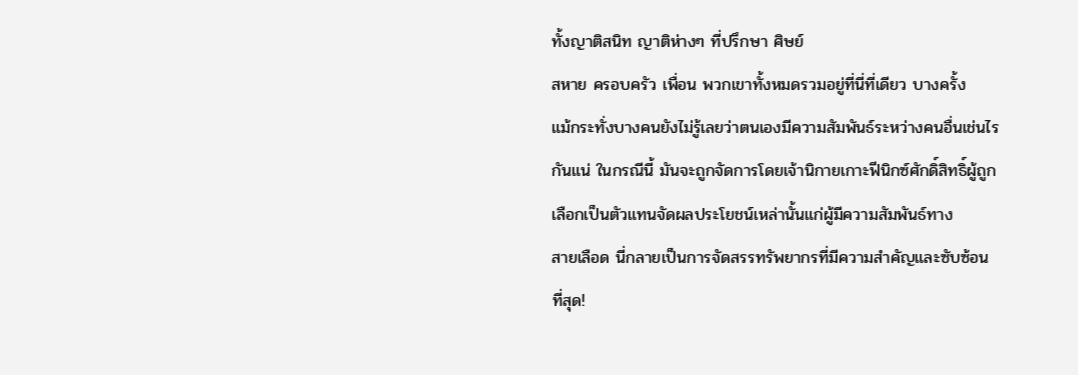ทั้งญาติสนิท ญาติห่างๆ ที่ปรึกษา ศิษย์
สหาย ครอบครัว เพื่อน พวกเขาทั้งหมดรวมอยู่ที่นี่ที่เดียว บางครั้ง
แม้กระทั่งบางคนยังไม่รู้เลยว่าตนเองมีความสัมพันธ์ระหว่างคนอื่นเช่นไร
กันแน่ ในกรณีนี้ มันจะถูกจัดการโดยเจ้านิกายเกาะฟีนิกซ์ศักดิ์สิทธิ์ผู้ถูก
เลือกเป็นตัวแทนจัดผลประโยชน์เหล่านั้นแก่ผู้มีความสัมพันธ์ทาง
สายเลือด นี่กลายเป็นการจัดสรรทรัพยากรที่มีความสำคัญและซับซ้อน
ที่สุด!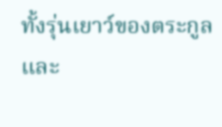ทั้งรุ่นเยาว์ของตระกูลและ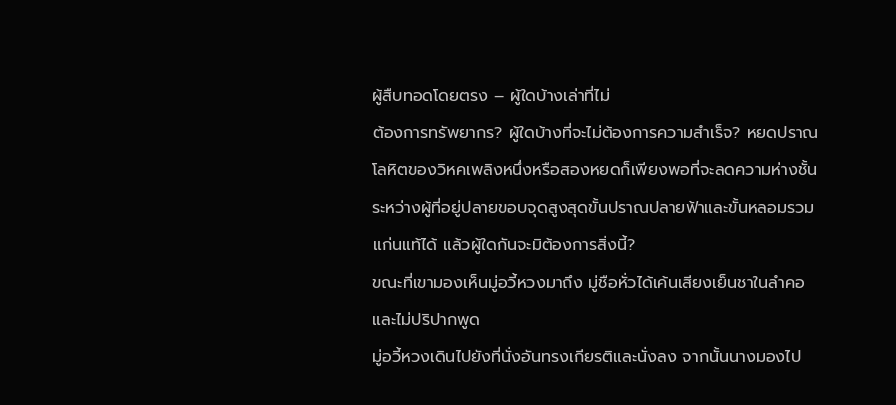ผู้สืบทอดโดยตรง – ผู้ใดบ้างเล่าที่ไม่
ต้องการทรัพยากร? ผู้ใดบ้างที่จะไม่ต้องการความสำเร็จ? หยดปราณ
โลหิตของวิหคเพลิงหนึ่งหรือสองหยดก็เพียงพอที่จะลดความห่างชั้น
ระหว่างผู้ที่อยู่ปลายขอบจุดสูงสุดขั้นปราณปลายฟ้าและขั้นหลอมรวม
แก่นแท้ได้ แล้วผู้ใดกันจะมิต้องการสิ่งนี้?
ขณะที่เขามองเห็นมู่อวี้หวงมาถึง มู่ชือหั่วได้เค้นเสียงเย็นชาในลำคอ
และไม่ปริปากพูด
มู่อวี้หวงเดินไปยังที่นั่งอันทรงเกียรติและนั่งลง จากนั้นนางมองไป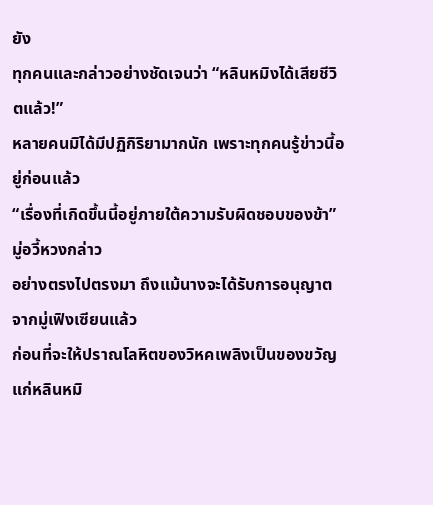ยัง
ทุกคนและกล่าวอย่างชัดเจนว่า “หลินหมิงได้เสียชีวิตแล้ว!”
หลายคนมิได้มีปฏิกิริยามากนัก เพราะทุกคนรู้ข่าวนี้อยู่ก่อนแล้ว
“เรื่องที่เกิดขึ้นนี้อยู่ภายใต้ความรับผิดชอบของข้า” มู่อวี้หวงกล่าว
อย่างตรงไปตรงมา ถึงแม้นางจะได้รับการอนุญาตจากมู่เฟิงเซียนแล้ว
ก่อนที่จะให้ปราณโลหิตของวิหคเพลิงเป็นของขวัญแก่หลินหมิ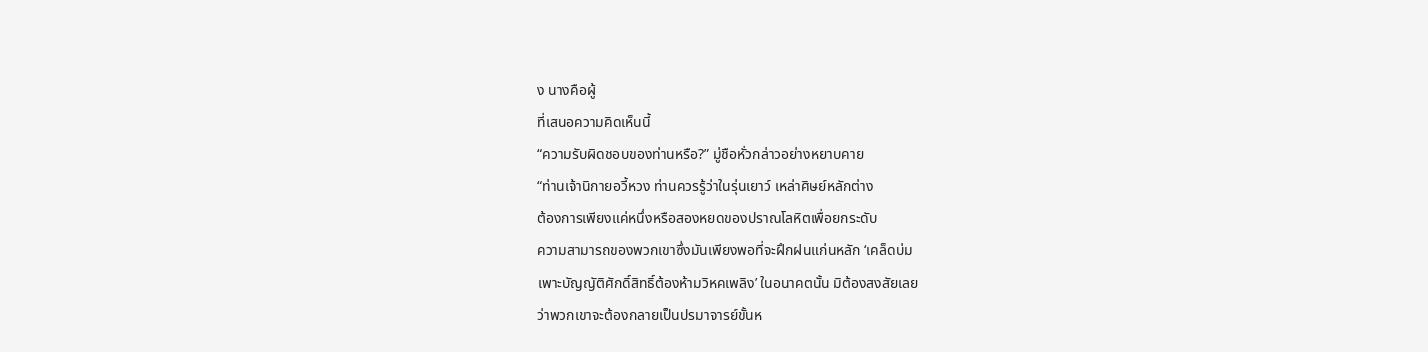ง นางคือผู้
ที่เสนอความคิดเห็นนี้
“ความรับผิดชอบของท่านหรือ?” มู่ชือหั่วกล่าวอย่างหยาบคาย
“ท่านเจ้านิกายอวี้หวง ท่านควรรู้ว่าในรุ่นเยาว์ เหล่าศิษย์หลักต่าง
ต้องการเพียงแค่หนึ่งหรือสองหยดของปราณโลหิตเพื่อยกระดับ
ความสามารถของพวกเขาซึ่งมันเพียงพอที่จะฝึกฝนแก่นหลัก ‘เคล็ดบ่ม
เพาะบัญญัติศักดิ์สิทธิ์ต้องห้ามวิหคเพลิง’ ในอนาคตนั้น มิต้องสงสัยเลย
ว่าพวกเขาจะต้องกลายเป็นปรมาจารย์ขั้นห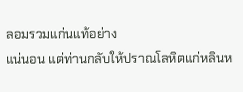ลอมรวมแก่นแท้อย่าง
แน่นอน แต่ท่านกลับให้ปราณโลหิตแก่หลินห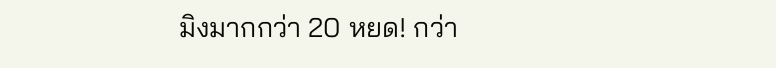มิงมากกว่า 20 หยด! กว่า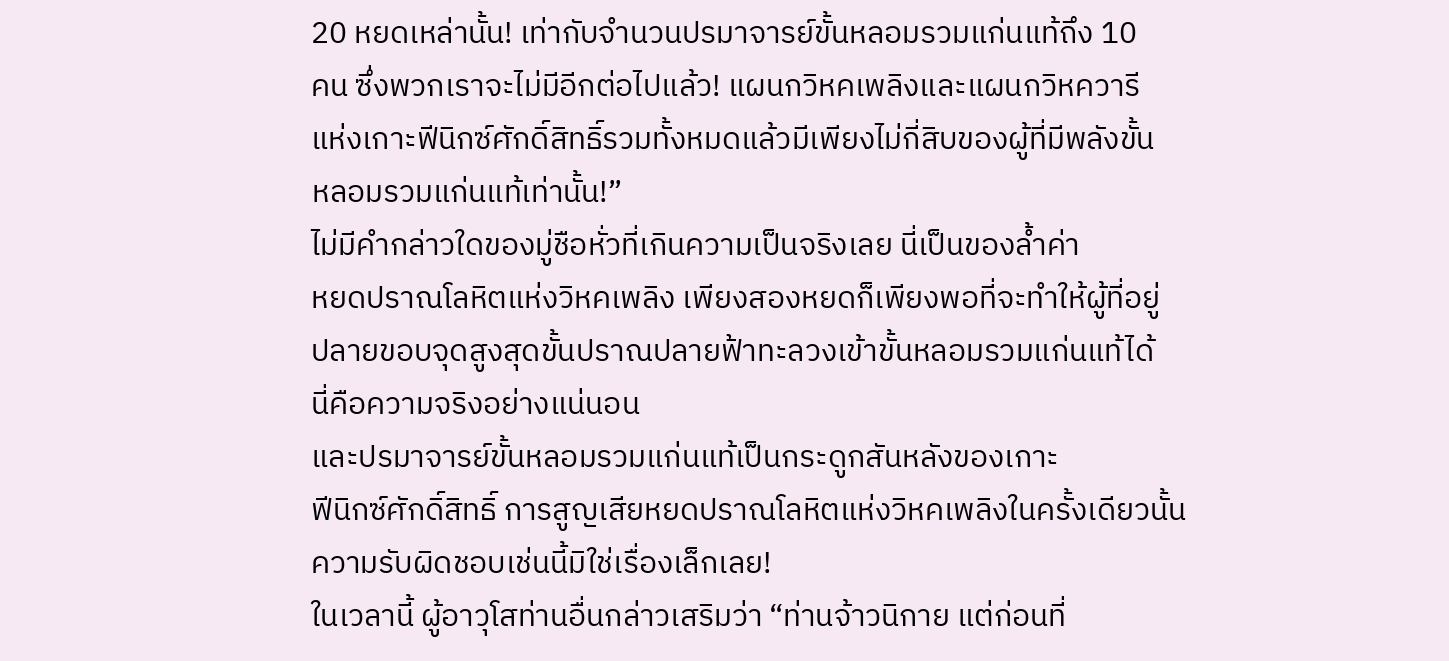20 หยดเหล่านั้น! เท่ากับจำนวนปรมาจารย์ขั้นหลอมรวมแก่นแท้ถึง 10
คน ซึ่งพวกเราจะไม่มีอีกต่อไปแล้ว! แผนกวิหคเพลิงและแผนกวิหควารี
แห่งเกาะฟีนิกซ์ศักดิ์สิทธิ์รวมทั้งหมดแล้วมีเพียงไม่กี่สิบของผู้ที่มีพลังขั้น
หลอมรวมแก่นแท้เท่านั้น!”
ไม่มีคำกล่าวใดของมู่ชือหั่วที่เกินความเป็นจริงเลย นี่เป็นของล้ำค่า
หยดปราณโลหิตแห่งวิหคเพลิง เพียงสองหยดก็เพียงพอที่จะทำให้ผู้ที่อยู่
ปลายขอบจุดสูงสุดขั้นปราณปลายฟ้าทะลวงเข้าขั้นหลอมรวมแก่นแท้ได้
นี่คือความจริงอย่างแน่นอน
และปรมาจารย์ขั้นหลอมรวมแก่นแท้เป็นกระดูกสันหลังของเกาะ
ฟีนิกซ์ศักดิ์สิทธิ์ การสูญเสียหยดปราณโลหิตแห่งวิหคเพลิงในครั้งเดียวนั้น
ความรับผิดชอบเช่นนี้มิใช่เรื่องเล็กเลย!
ในเวลานี้ ผู้อาวุโสท่านอื่นกล่าวเสริมว่า “ท่านจ้าวนิกาย แต่ก่อนที่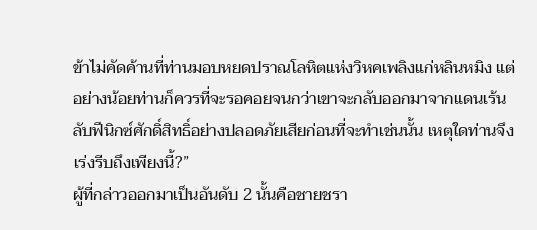ข้าไม่คัดค้านที่ท่านมอบหยดปราณโลหิตแห่งวิหคเพลิงแก่หลินหมิง แต่
อย่างน้อยท่านก็ควรที่จะรอคอยจนกว่าเขาจะกลับออกมาจากแดนเร้น
ลับฟีนิกซ์ศักดิ์สิทธิ์อย่างปลอดภัยเสียก่อนที่จะทำเช่นนั้น เหตุใดท่านจึง
เร่งรีบถึงเพียงนี้?”
ผู้ที่กล่าวออกมาเป็นอันดับ 2 นั้นคือชายชรา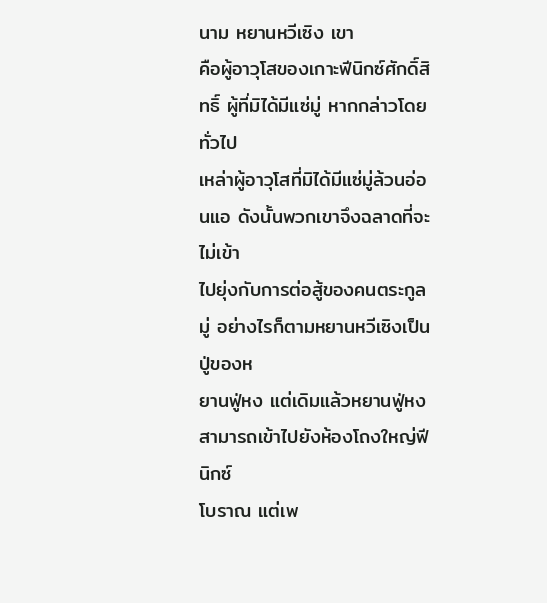นาม หยานหวีเซิง เขา
คือผู้อาวุโสของเกาะฟีนิกซ์ศักดิ์สิทธิ์ ผู้ที่มิได้มีแซ่มู่ หากกล่าวโดยทั่วไป
เหล่าผู้อาวุโสที่มิได้มีแซ่มู่ล้วนอ่อนแอ ดังนั้นพวกเขาจึงฉลาดที่จะไม่เข้า
ไปยุ่งกับการต่อสู้ของคนตระกูลมู่ อย่างไรก็ตามหยานหวีเซิงเป็นปู่ของห
ยานฟู่หง แต่เดิมแล้วหยานฟู่หงสามารถเข้าไปยังห้องโถงใหญ่ฟีนิกซ์
โบราณ แต่เพ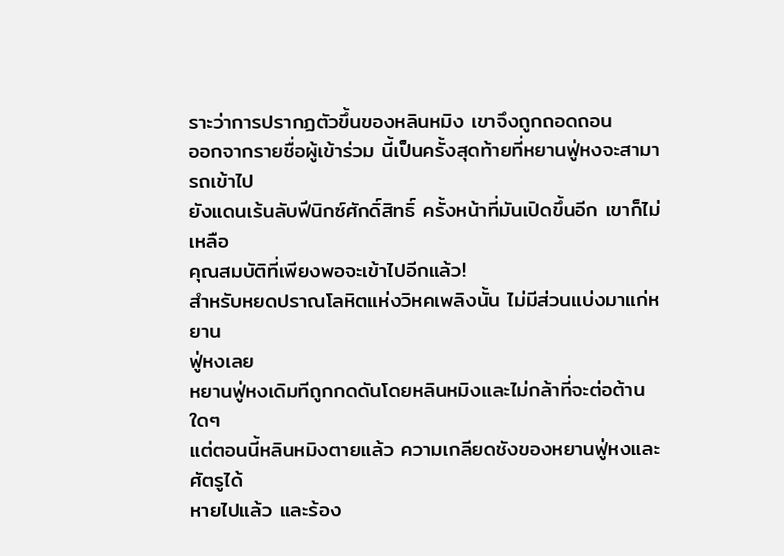ราะว่าการปรากฏตัวขึ้นของหลินหมิง เขาจึงถูกถอดถอน
ออกจากรายชื่อผู้เข้าร่วม นี้เป็นครั้งสุดท้ายที่หยานฟู่หงจะสามารถเข้าไป
ยังแดนเร้นลับฟีนิกซ์ศักดิ์สิทธิ์ ครั้งหน้าที่มันเปิดขึ้นอีก เขาก็ไม่เหลือ
คุณสมบัติที่เพียงพอจะเข้าไปอีกแล้ว!
สำหรับหยดปราณโลหิตแห่งวิหคเพลิงนั้น ไม่มีส่วนแบ่งมาแก่หยาน
ฟู่หงเลย
หยานฟู่หงเดิมทีถูกกดดันโดยหลินหมิงและไม่กล้าที่จะต่อต้านใดๆ
แต่ตอนนี้หลินหมิงตายแล้ว ความเกลียดชังของหยานฟู่หงและศัตรูได้
หายไปแล้ว และร้อง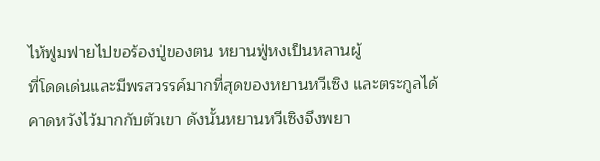ไห้ฟูมฟายไปขอร้องปู่ของตน หยานฟู่หงเป็นหลานผู้
ที่โดดเด่นและมีพรสวรรค์มากที่สุดของหยานหวีเซิง และตระกูลได้
คาดหวังไว้มากกับตัวเขา ดังนั้นหยานหวีเซิงจึงพยา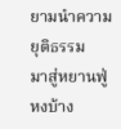ยามนำความยุติธรรม
มาสู่หยานฟู่หงบ้าง